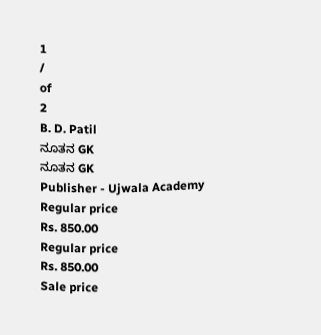1
/
of
2
B. D. Patil
ನೂತನ GK
ನೂತನ GK
Publisher - Ujwala Academy
Regular price
Rs. 850.00
Regular price
Rs. 850.00
Sale price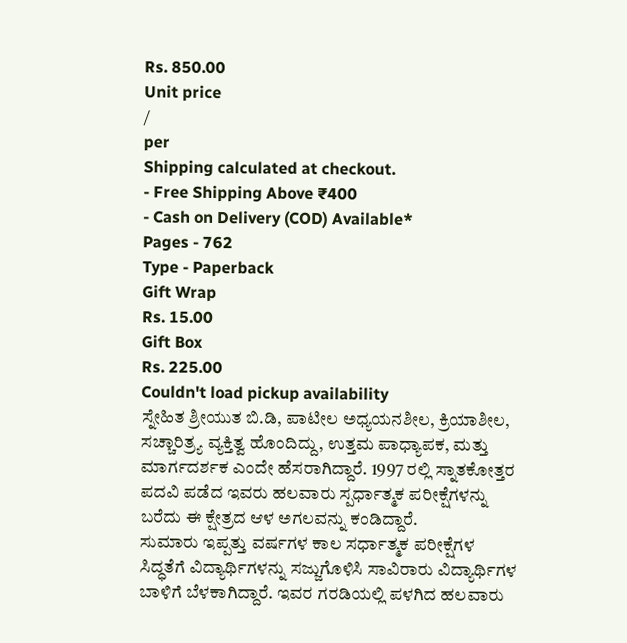Rs. 850.00
Unit price
/
per
Shipping calculated at checkout.
- Free Shipping Above ₹400
- Cash on Delivery (COD) Available*
Pages - 762
Type - Paperback
Gift Wrap
Rs. 15.00
Gift Box
Rs. 225.00
Couldn't load pickup availability
ಸ್ನೇಹಿತ ಶ್ರೀಯುತ ಬಿ.ಡಿ, ಪಾಟೀಲ ಅಧ್ಯಯನಶೀಲ, ಕ್ರಿಯಾಶೀಲ, ಸಚ್ಚಾರಿತ್ರ್ಯ ವ್ಯಕ್ತಿತ್ವ ಹೊಂದಿದ್ದು, ಉತ್ತಮ ಪಾಧ್ಯಾಪಕ, ಮತ್ತು ಮಾರ್ಗದರ್ಶಕ ಎಂದೇ ಹೆಸರಾಗಿದ್ದಾರೆ. 1997 ರಲ್ಲಿ ಸ್ನಾತಕೋತ್ತರ ಪದವಿ ಪಡೆದ ಇವರು ಹಲವಾರು ಸ್ಪರ್ಧಾತ್ಮಕ ಪರೀಕ್ಷೆಗಳನ್ನು ಬರೆದು ಈ ಕ್ಷೇತ್ರದ ಆಳ ಅಗಲವನ್ನು ಕಂಡಿದ್ದಾರೆ.
ಸುಮಾರು ಇಪ್ಪತ್ತು ವರ್ಷಗಳ ಕಾಲ ಸರ್ಧಾತ್ಮಕ ಪರೀಕ್ಷೆಗಳ ಸಿದ್ಧತೆಗೆ ವಿದ್ಯಾರ್ಥಿಗಳನ್ನು ಸಜ್ಜುಗೊಳಿಸಿ ಸಾವಿರಾರು ವಿದ್ಯಾರ್ಥಿಗಳ ಬಾಳಿಗೆ ಬೆಳಕಾಗಿದ್ದಾರೆ. ಇವರ ಗರಡಿಯಲ್ಲಿ ಪಳಗಿದ ಹಲವಾರು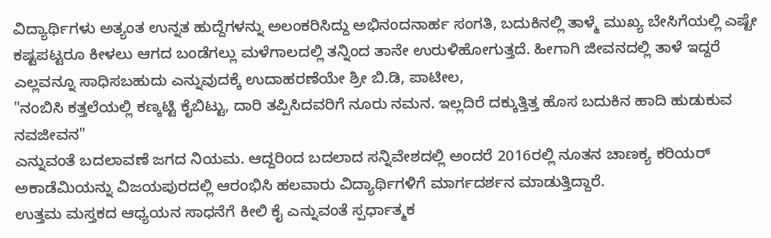ವಿದ್ಯಾರ್ಥಿಗಳು ಅತ್ಯಂತ ಉನ್ನತ ಹುದ್ದೆಗಳನ್ನು ಅಲಂಕರಿಸಿದ್ದು ಅಭಿನಂದನಾರ್ಹ ಸಂಗತಿ, ಬದುಕಿನಲ್ಲಿ ತಾಳ್ಮೆ ಮುಖ್ಯ ಬೇಸಿಗೆಯಲ್ಲಿ ಎಷ್ಟೇ ಕಷ್ಟಪಟ್ಟರೂ ಕೀಳಲು ಆಗದ ಬಂಡೆಗಲ್ಲು ಮಳೆಗಾಲದಲ್ಲಿ ತನ್ನಿಂದ ತಾನೇ ಉರುಳಿಹೋಗುತ್ತದೆ. ಹೀಗಾಗಿ ಜೀವನದಲ್ಲಿ ತಾಳೆ ಇದ್ದರೆ ಎಲ್ಲವನ್ನೂ ಸಾಧಿಸಬಹುದು ಎನ್ನುವುದಕ್ಕೆ ಉದಾಹರಣೆಯೇ ಶ್ರೀ ಬಿ.ಡಿ, ಪಾಟೀಲ,
"ನಂಬಿಸಿ ಕತ್ತಲೆಯಲ್ಲಿ ಕಣ್ಕಟ್ಟಿ ಕೈಬಿಟ್ಟು, ದಾರಿ ತಪ್ಪಿಸಿದವರಿಗೆ ನೂರು ನಮನ. ಇಲ್ಲದಿರೆ ದಕ್ಕುತ್ತಿತ್ತ ಹೊಸ ಬದುಕಿನ ಹಾದಿ ಹುಡುಕುವ ನವಜೀವನ"
ಎನ್ನುವಂತೆ ಬದಲಾವಣೆ ಜಗದ ನಿಯಮ. ಆದ್ದರಿಂದ ಬದಲಾದ ಸನ್ನಿವೇಶದಲ್ಲಿ ಅಂದರೆ 2016ರಲ್ಲಿ ನೂತನ ಚಾಣಕ್ಯ ಕರಿಯರ್ ಅಕಾಡೆಮಿಯನ್ನು ವಿಜಯಪುರದಲ್ಲಿ ಆರಂಭಿಸಿ ಹಲವಾರು ವಿದ್ಯಾರ್ಥಿಗಳಿಗೆ ಮಾರ್ಗದರ್ಶನ ಮಾಡುತ್ತಿದ್ದಾರೆ.
ಉತ್ತಮ ಮಸ್ತಕದ ಆಧ್ಯಯನ ಸಾಧನೆಗೆ ಕೀಲಿ ಕೈ ಎನ್ನುವಂತೆ ಸ್ಪರ್ಧಾತ್ಮಕ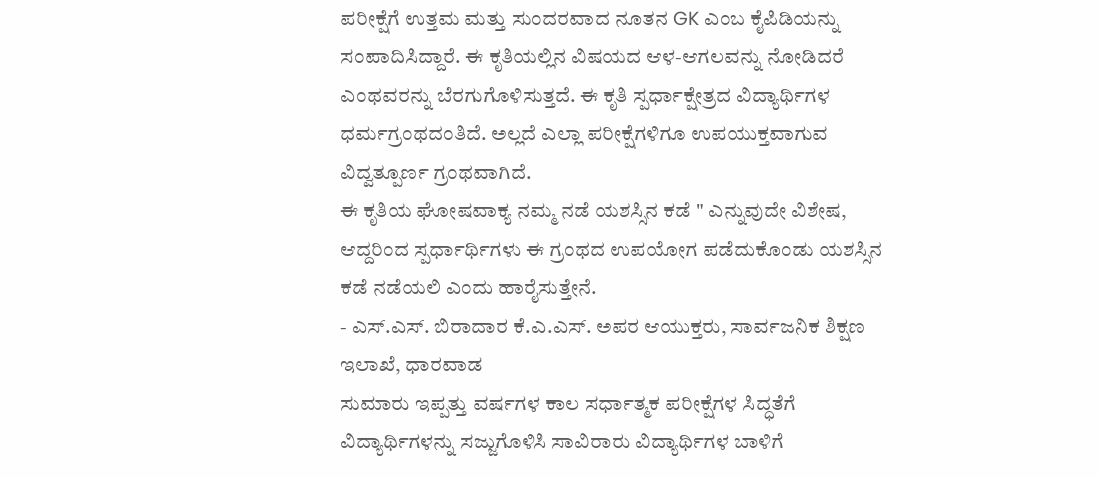ಪರೀಕ್ಷೆಗೆ ಉತ್ತಮ ಮತ್ತು ಸುಂದರವಾದ ನೂತನ GK ಎಂಬ ಕೈಪಿಡಿಯನ್ನು ಸಂಪಾದಿಸಿದ್ದಾರೆ. ಈ ಕೃತಿಯಲ್ಲಿನ ವಿಷಯದ ಆಳ-ಆಗಲವನ್ನು ನೋಡಿದರೆ ಎಂಥವರನ್ನು ಬೆರಗುಗೊಳಿಸುತ್ತದೆ. ಈ ಕೃತಿ ಸ್ಪರ್ಧಾಕ್ಷೇತ್ರದ ವಿದ್ಯಾರ್ಥಿಗಳ ಧರ್ಮಗ್ರಂಥದಂತಿದೆ. ಅಲ್ಲದೆ ಎಲ್ಲಾ ಪರೀಕ್ಷೆಗಳಿಗೂ ಉಪಯುಕ್ತವಾಗುವ ವಿದ್ವತ್ಪೂರ್ಣ ಗ್ರಂಥವಾಗಿದೆ.
ಈ ಕೃತಿಯ ಘೋಷವಾಕ್ಯ ನಮ್ಮ ನಡೆ ಯಶಸ್ಸಿನ ಕಡೆ " ಎನ್ನುವುದೇ ವಿಶೇಷ, ಆದ್ದರಿಂದ ಸ್ಪರ್ಧಾರ್ಥಿಗಳು ಈ ಗ್ರಂಥದ ಉಪಯೋಗ ಪಡೆದುಕೊಂಡು ಯಶಸ್ಸಿನ ಕಡೆ ನಡೆಯಲಿ ಎಂದು ಹಾರೈಸುತ್ತೇನೆ.
- ಎಸ್.ಎಸ್. ಬಿರಾದಾರ ಕೆ.ಎ.ಎಸ್. ಅಪರ ಆಯುಕ್ತರು, ಸಾರ್ವಜನಿಕ ಶಿಕ್ಷಣ ಇಲಾಖೆ, ಧಾರವಾಡ
ಸುಮಾರು ಇಪ್ಪತ್ತು ವರ್ಷಗಳ ಕಾಲ ಸರ್ಧಾತ್ಮಕ ಪರೀಕ್ಷೆಗಳ ಸಿದ್ಧತೆಗೆ ವಿದ್ಯಾರ್ಥಿಗಳನ್ನು ಸಜ್ಜುಗೊಳಿಸಿ ಸಾವಿರಾರು ವಿದ್ಯಾರ್ಥಿಗಳ ಬಾಳಿಗೆ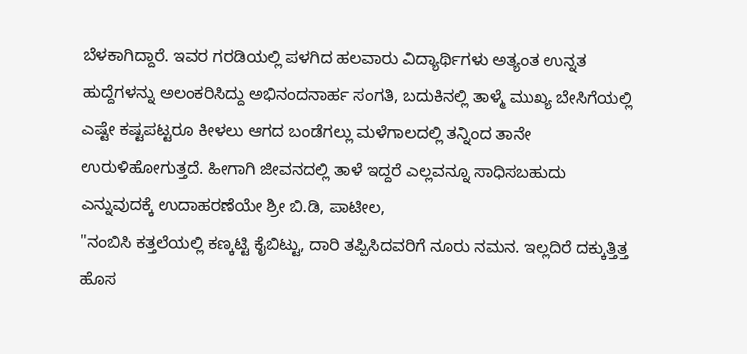ಬೆಳಕಾಗಿದ್ದಾರೆ. ಇವರ ಗರಡಿಯಲ್ಲಿ ಪಳಗಿದ ಹಲವಾರು ವಿದ್ಯಾರ್ಥಿಗಳು ಅತ್ಯಂತ ಉನ್ನತ ಹುದ್ದೆಗಳನ್ನು ಅಲಂಕರಿಸಿದ್ದು ಅಭಿನಂದನಾರ್ಹ ಸಂಗತಿ, ಬದುಕಿನಲ್ಲಿ ತಾಳ್ಮೆ ಮುಖ್ಯ ಬೇಸಿಗೆಯಲ್ಲಿ ಎಷ್ಟೇ ಕಷ್ಟಪಟ್ಟರೂ ಕೀಳಲು ಆಗದ ಬಂಡೆಗಲ್ಲು ಮಳೆಗಾಲದಲ್ಲಿ ತನ್ನಿಂದ ತಾನೇ ಉರುಳಿಹೋಗುತ್ತದೆ. ಹೀಗಾಗಿ ಜೀವನದಲ್ಲಿ ತಾಳೆ ಇದ್ದರೆ ಎಲ್ಲವನ್ನೂ ಸಾಧಿಸಬಹುದು ಎನ್ನುವುದಕ್ಕೆ ಉದಾಹರಣೆಯೇ ಶ್ರೀ ಬಿ.ಡಿ, ಪಾಟೀಲ,
"ನಂಬಿಸಿ ಕತ್ತಲೆಯಲ್ಲಿ ಕಣ್ಕಟ್ಟಿ ಕೈಬಿಟ್ಟು, ದಾರಿ ತಪ್ಪಿಸಿದವರಿಗೆ ನೂರು ನಮನ. ಇಲ್ಲದಿರೆ ದಕ್ಕುತ್ತಿತ್ತ ಹೊಸ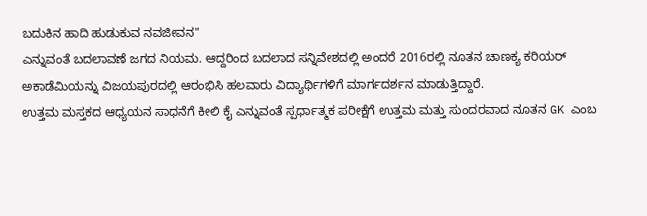ಬದುಕಿನ ಹಾದಿ ಹುಡುಕುವ ನವಜೀವನ"
ಎನ್ನುವಂತೆ ಬದಲಾವಣೆ ಜಗದ ನಿಯಮ. ಆದ್ದರಿಂದ ಬದಲಾದ ಸನ್ನಿವೇಶದಲ್ಲಿ ಅಂದರೆ 2016ರಲ್ಲಿ ನೂತನ ಚಾಣಕ್ಯ ಕರಿಯರ್ ಅಕಾಡೆಮಿಯನ್ನು ವಿಜಯಪುರದಲ್ಲಿ ಆರಂಭಿಸಿ ಹಲವಾರು ವಿದ್ಯಾರ್ಥಿಗಳಿಗೆ ಮಾರ್ಗದರ್ಶನ ಮಾಡುತ್ತಿದ್ದಾರೆ.
ಉತ್ತಮ ಮಸ್ತಕದ ಆಧ್ಯಯನ ಸಾಧನೆಗೆ ಕೀಲಿ ಕೈ ಎನ್ನುವಂತೆ ಸ್ಪರ್ಧಾತ್ಮಕ ಪರೀಕ್ಷೆಗೆ ಉತ್ತಮ ಮತ್ತು ಸುಂದರವಾದ ನೂತನ GK ಎಂಬ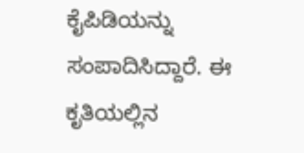ಕೈಪಿಡಿಯನ್ನು ಸಂಪಾದಿಸಿದ್ದಾರೆ. ಈ ಕೃತಿಯಲ್ಲಿನ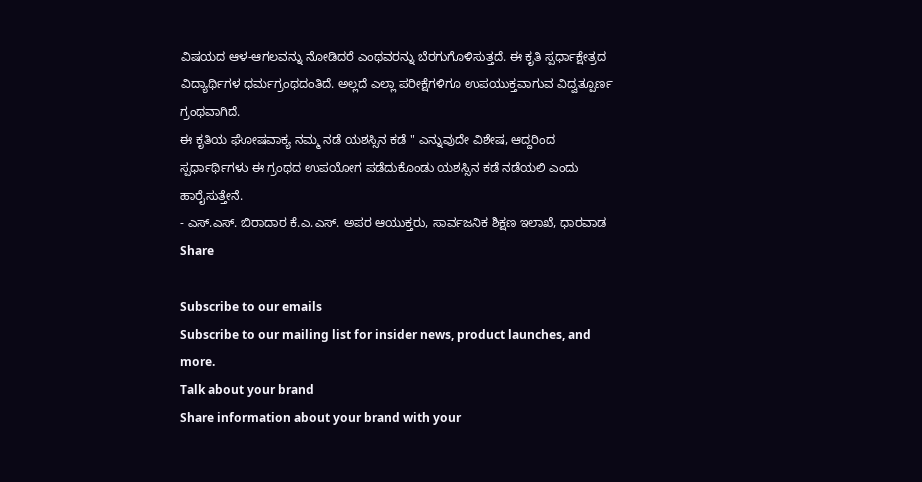ವಿಷಯದ ಆಳ-ಆಗಲವನ್ನು ನೋಡಿದರೆ ಎಂಥವರನ್ನು ಬೆರಗುಗೊಳಿಸುತ್ತದೆ. ಈ ಕೃತಿ ಸ್ಪರ್ಧಾಕ್ಷೇತ್ರದ ವಿದ್ಯಾರ್ಥಿಗಳ ಧರ್ಮಗ್ರಂಥದಂತಿದೆ. ಅಲ್ಲದೆ ಎಲ್ಲಾ ಪರೀಕ್ಷೆಗಳಿಗೂ ಉಪಯುಕ್ತವಾಗುವ ವಿದ್ವತ್ಪೂರ್ಣ ಗ್ರಂಥವಾಗಿದೆ.
ಈ ಕೃತಿಯ ಘೋಷವಾಕ್ಯ ನಮ್ಮ ನಡೆ ಯಶಸ್ಸಿನ ಕಡೆ " ಎನ್ನುವುದೇ ವಿಶೇಷ, ಆದ್ದರಿಂದ ಸ್ಪರ್ಧಾರ್ಥಿಗಳು ಈ ಗ್ರಂಥದ ಉಪಯೋಗ ಪಡೆದುಕೊಂಡು ಯಶಸ್ಸಿನ ಕಡೆ ನಡೆಯಲಿ ಎಂದು ಹಾರೈಸುತ್ತೇನೆ.
- ಎಸ್.ಎಸ್. ಬಿರಾದಾರ ಕೆ.ಎ.ಎಸ್. ಅಪರ ಆಯುಕ್ತರು, ಸಾರ್ವಜನಿಕ ಶಿಕ್ಷಣ ಇಲಾಖೆ, ಧಾರವಾಡ
Share

Subscribe to our emails
Subscribe to our mailing list for insider news, product launches, and more.
Talk about your brand
Share information about your brand with your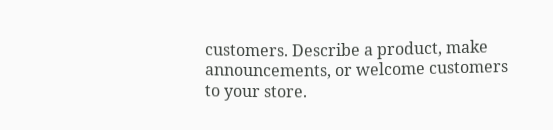customers. Describe a product, make announcements, or welcome customers to your store.